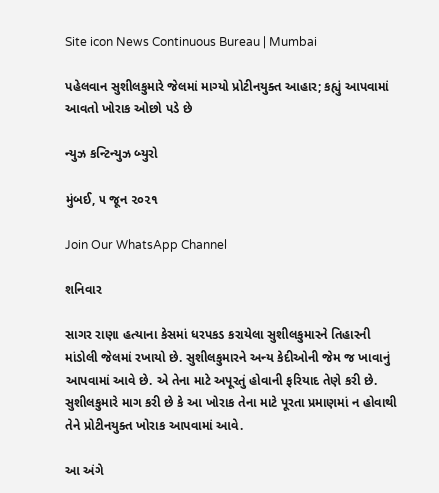Site icon News Continuous Bureau | Mumbai

પહેલવાન સુશીલકુમારે જેલમાં માગ્યો પ્રોટીનયુક્ત આહાર; કહ્યું આપવામાં આવતો ખોરાક ઓછો પડે છે

ન્યુઝ કન્ટિન્યુઝ બ્યુરો

મુંબઈ, ૫ જૂન ૨૦૨૧

Join Our WhatsApp Channel

શનિવાર

સાગર રાણા હત્યાના કેસમાં ધરપકડ કરાયેલા સુશીલકુમારને તિહારની માંડોલી જેલમાં રખાયો છે. સુશીલકુમારને અન્ય કેદીઓની જેમ જ ખાવાનું આપવામાં આવે છે. એ તેના માટે અપૂરતું હોવાની ફરિયાદ તેણે કરી છે. સુશીલકુમારે માગ કરી છે કે આ ખોરાક તેના માટે પૂરતા પ્રમાણમાં ન હોવાથી તેને પ્રોટીનયુક્ત ખોરાક આપવામાં આવે.

આ અંગે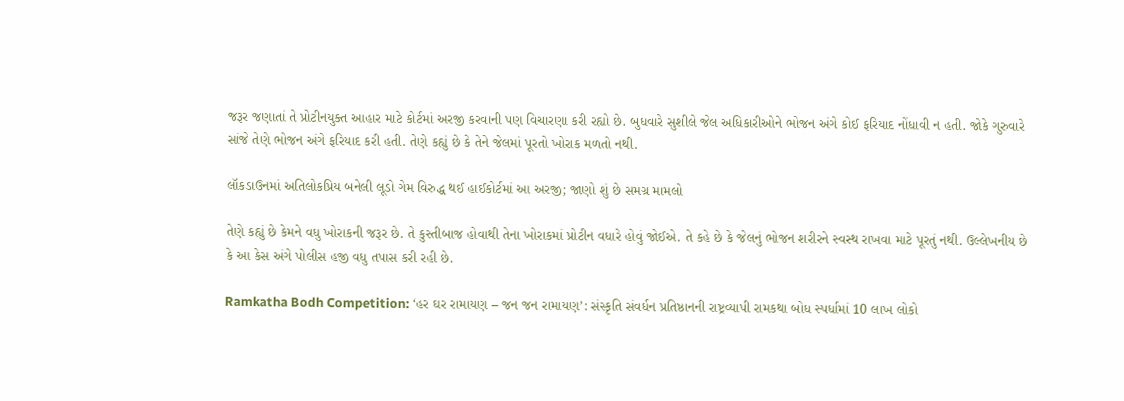જરૂર જણાતાં તે પ્રોટીનયુક્ત આહાર માટે કોર્ટમાં અરજી કરવાની પણ વિચારણા કરી રહ્યો છે. બુધવારે સુશીલે જેલ અધિકારીઓને ભોજન અંગે કોઈ ફરિયાદ નોંધાવી ન હતી. જોકે ગુરુવારે સાંજે તેણે ભોજન અંગે ફરિયાદ કરી હતી. તેણે કહ્યું છે કે તેને જેલમાં પૂરતો ખોરાક મળતો નથી.

લૉકડાઉનમાં અતિલોકપ્રિય બનેલી લૂડો ગેમ વિરુદ્ધ થઈ હાઈકોર્ટમાં આ અરજી; જાણો શું છે સમગ્ર મામલો

તેણે કહ્યું છે કેમને વધુ ખોરાકની જરૂર છે. તે કુસ્તીબાજ હોવાથી તેના ખોરાકમાં પ્રોટીન વધારે હોવું જોઈએ. તે કહે છે કે જેલનું ભોજન શરીરને સ્વસ્થ રાખવા માટે પૂરતું નથી. ઉલ્લેખનીય છે કે આ કેસ અંગે પોલીસ હજી વધુ તપાસ કરી રહી છે.

Ramkatha Bodh Competition: ‘હર ઘર રામાયણ – જન જન રામાયણ’: સંસ્કૃતિ સંવર્ધન પ્રતિષ્ઠાનની રાષ્ટ્રવ્યાપી રામકથા બોધ સ્પર્ધામાં 10 લાખ લોકો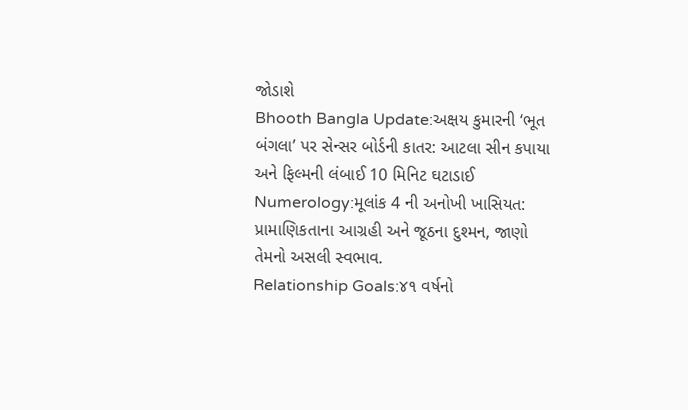જોડાશે
Bhooth Bangla Update:અક્ષય કુમારની ‘ભૂત બંગલા’ પર સેન્સર બોર્ડની કાતર: આટલા સીન કપાયા અને ફિલ્મની લંબાઈ 10 મિનિટ ઘટાડાઈ
Numerology:મૂલાંક 4 ની અનોખી ખાસિયત: પ્રામાણિકતાના આગ્રહી અને જૂઠના દુશ્મન, જાણો તેમનો અસલી સ્વભાવ.
Relationship Goals:૪૧ વર્ષનો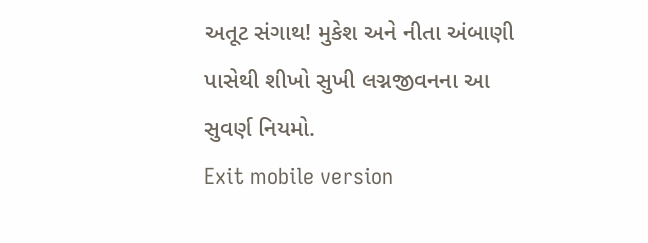અતૂટ સંગાથ! મુકેશ અને નીતા અંબાણી પાસેથી શીખો સુખી લગ્નજીવનના આ સુવર્ણ નિયમો.
Exit mobile version